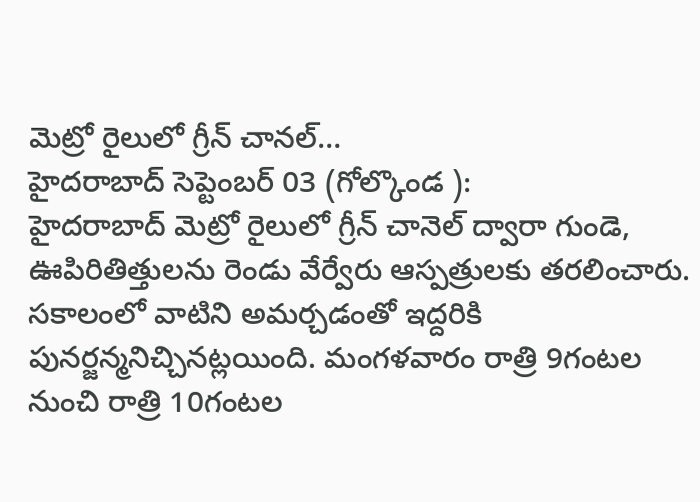మెట్రో రైలులో గ్రీన్ చానల్…
హైదరాబాద్ సెప్టెంబర్ 03 (గోల్కొండ ):
హైదరాబాద్ మెట్రో రైలులో గ్రీన్ చానెల్ ద్వారా గుండె, ఊపిరితిత్తులను రెండు వేర్వేరు ఆస్పత్రులకు తరలించారు. సకాలంలో వాటిని అమర్చడంతో ఇద్దరికి పునర్జన్మనిచ్చినట్లయింది. మంగళవారం రాత్రి 9గంటల నుంచి రాత్రి 10గంటల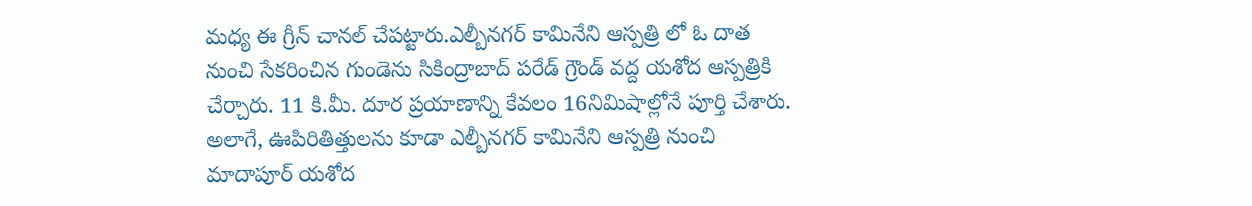మధ్య ఈ గ్రీన్ చానల్ చేపట్టారు.ఎల్బీనగర్ కామినేని ఆస్పత్రి లో ఓ దాత నుంచి సేకరించిన గుండెను సికింద్రాబాద్ పరేడ్ గ్రౌండ్ వద్ద యశోద ఆస్పత్రికి చేర్చారు. 11 కి.మీ. దూర ప్రయాణాన్ని కేవలం 16నిమిషాల్లోనే పూర్తి చేశారు. అలాగే, ఊపిరితిత్తులను కూడా ఎల్బీనగర్ కామినేని ఆస్పత్రి నుంచి మాదాపూర్ యశోద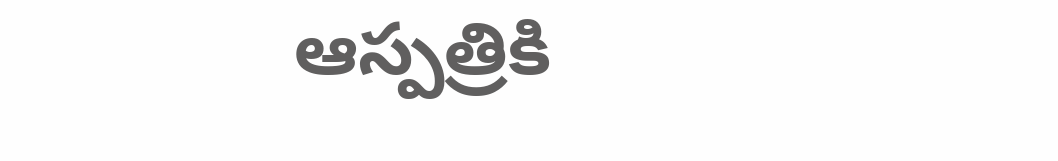ఆస్పత్రికి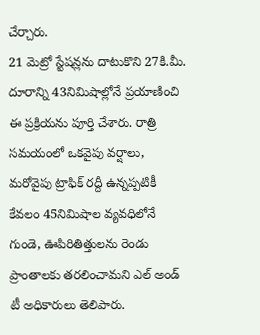చేర్చారు.
21 మెట్రో స్టేషన్లను దాటుకొని 27కి.మీ. దూరాన్ని 43నిమిషాల్లోనే ప్రయాణించి ఈ ప్రక్రియను పూర్తి చేశారు. రాత్రి సమయంలో ఒకవైపు వర్షాలు, మరోవైపు ట్రాఫిక్ రద్దీ ఉన్నప్పటికీ కేవలం 45నిమిషాల వ్యవధిలోనే గుండె, ఊపిరితిత్తులను రెండు ప్రాంతాలకు తరలించామని ఎల్ అండ్ టీ అధికారులు తెలిపారు.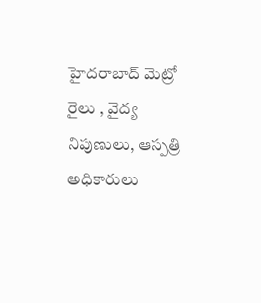హైదరాబాద్ మెట్రో రైలు , వైద్య నిపుణులు, ఆస్పత్రి అధికారులు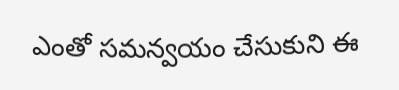ఎంతో సమన్వయం చేసుకుని ఈ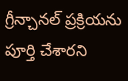గ్రీన్చానల్ ప్రక్రియను పూర్తి చేశారని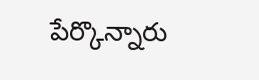పేర్కొన్నారు